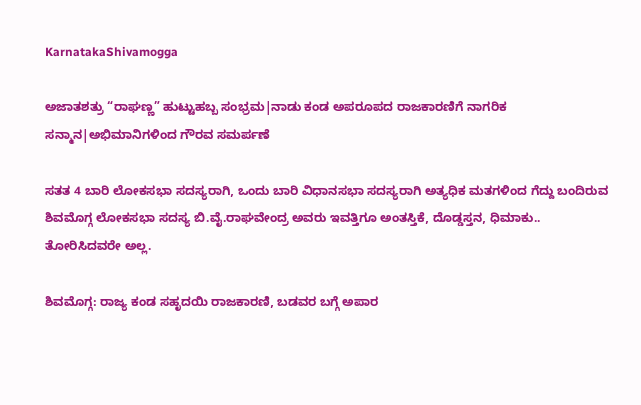KarnatakaShivamogga

ಅಜಾತಶತ್ರು “ರಾಘಣ್ಣ” ಹುಟ್ಟುಹಬ್ಬ ಸಂಭ್ರಮ|ನಾಡು ಕಂಡ ಅಪರೂಪದ ರಾಜಕಾರಣಿಗೆ ನಾಗರಿಕ ಸನ್ಮಾನ|ಅಭಿಮಾನಿಗಳಿಂದ ಗೌರವ ಸಮರ್ಪಣೆ

ಸತತ 4 ಬಾರಿ ಲೋಕಸಭಾ ಸದಸ್ಯರಾಗಿ, ಒಂದು ಬಾರಿ ವಿಧಾನಸಭಾ ಸದಸ್ಯರಾಗಿ ಅತ್ಯಧಿಕ ಮತಗಳಿಂದ ಗೆದ್ದು ಬಂದಿರುವ ಶಿವಮೊಗ್ಗ ಲೋಕಸಭಾ ಸದಸ್ಯ ಬಿ.ವೈ.ರಾಘವೇಂದ್ರ ಅವರು ಇವತ್ತಿಗೂ ಅಂತಸ್ತಿಕೆ, ದೊಡ್ಡಸ್ತನ, ಧಿಮಾಕು.. ತೋರಿಸಿದವರೇ ಅಲ್ಲ.

ಶಿವಮೊಗ್ಗ: ರಾಜ್ಯ ಕಂಡ ಸಹೃದಯಿ ರಾಜಕಾರಣಿ, ಬಡವರ ಬಗ್ಗೆ ಅಪಾರ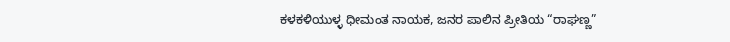ಕಳಕಳಿಯುಳ್ಳ ಧೀಮಂತ ನಾಯಕ, ಜನರ ಪಾಲಿನ ಪ್ರೀತಿಯ “ರಾಘಣ್ಣ”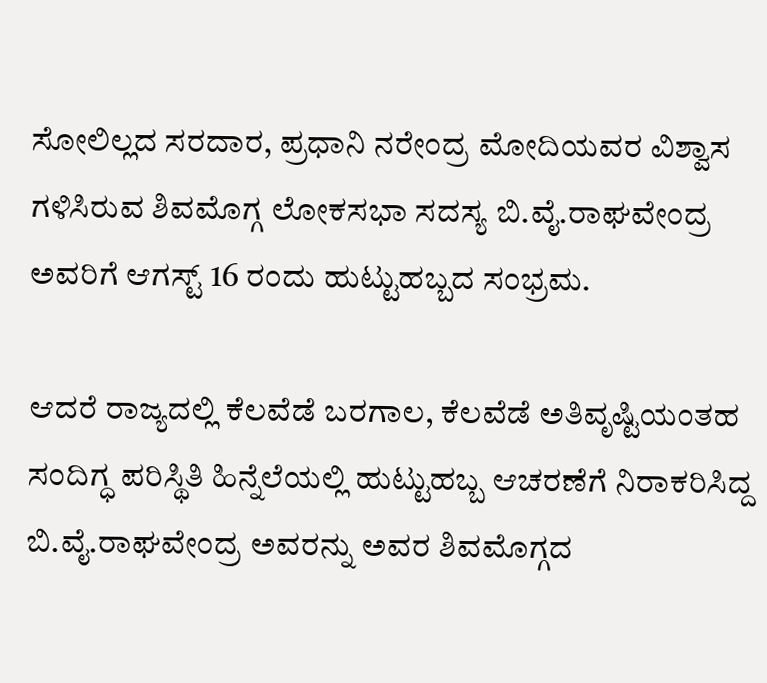ಸೋಲಿಲ್ಲದ ಸರದಾರ, ಪ್ರಧಾನಿ ನರೇಂದ್ರ ಮೋದಿಯವರ ವಿಶ್ವಾಸ ಗಳಿಸಿರುವ ಶಿವಮೊಗ್ಗ ಲೋಕಸಭಾ ಸದಸ್ಯ ಬಿ.ವೈ.ರಾಘವೇಂದ್ರ ಅವರಿಗೆ ಆಗಸ್ಟ್‌ 16 ರಂದು ಹುಟ್ಟುಹಬ್ಬದ ಸಂಭ್ರಮ.

ಆದರೆ ರಾಜ್ಯದಲ್ಲಿ ಕೆಲವೆಡೆ ಬರಗಾಲ, ಕೆಲವೆಡೆ ಅತಿವೃಷ್ಟಿಯಂತಹ ಸಂದಿಗ್ಧ ಪರಿಸ್ಥಿತಿ ಹಿನ್ನೆಲೆಯಲ್ಲಿ ಹುಟ್ಟುಹಬ್ಬ ಆಚರಣೆಗೆ ನಿರಾಕರಿಸಿದ್ದ ಬಿ.ವೈ.ರಾಘವೇಂದ್ರ ಅವರನ್ನು ಅವರ ಶಿವಮೊಗ್ಗದ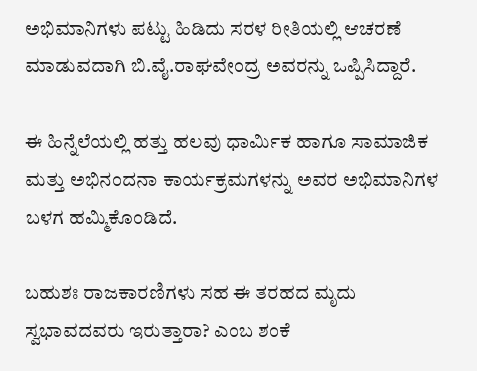ಅಭಿಮಾನಿಗಳು ಪಟ್ಟು ಹಿಡಿದು ಸರಳ ರೀತಿಯಲ್ಲಿ ಆಚರಣೆ ಮಾಡುವದಾಗಿ ಬಿ.ವೈ.ರಾಘವೇಂದ್ರ ಅವರನ್ನು ಒಪ್ಪಿಸಿದ್ದಾರೆ.

ಈ ಹಿನ್ನೆಲೆಯಲ್ಲಿ ಹತ್ತು ಹಲವು ಧಾರ್ಮಿಕ ಹಾಗೂ ಸಾಮಾಜಿಕ ಮತ್ತು ಅಭಿನಂದನಾ ಕಾರ್ಯಕ್ರಮಗಳನ್ನು ಅವರ ಅಭಿಮಾನಿಗಳ ಬಳಗ ಹಮ್ಮಿಕೊಂಡಿದೆ.

ಬಹುಶಃ ರಾಜಕಾರಣಿಗಳು ಸಹ ಈ ತರಹದ ಮೃದು ಸ್ವಭಾವದವರು ಇರುತ್ತಾರಾ? ಎಂಬ ಶಂಕೆ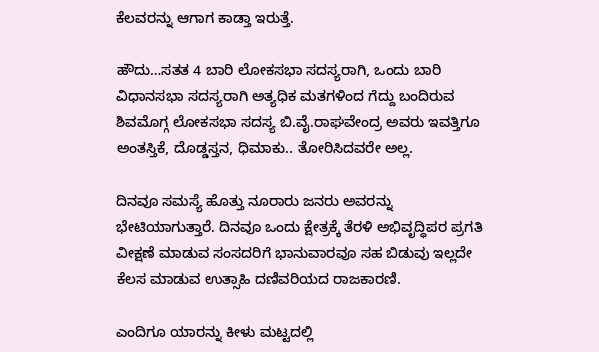ಕೆಲವರನ್ನು ಆಗಾಗ ಕಾಡ್ತಾ ಇರುತ್ತೆ.

ಹೌದು…ಸತತ 4 ಬಾರಿ ಲೋಕಸಭಾ ಸದಸ್ಯರಾಗಿ, ಒಂದು ಬಾರಿ ವಿಧಾನಸಭಾ ಸದಸ್ಯರಾಗಿ ಅತ್ಯಧಿಕ ಮತಗಳಿಂದ ಗೆದ್ದು ಬಂದಿರುವ ಶಿವಮೊಗ್ಗ ಲೋಕಸಭಾ ಸದಸ್ಯ ಬಿ.ವೈ.ರಾಘವೇಂದ್ರ ಅವರು ಇವತ್ತಿಗೂ ಅಂತಸ್ತಿಕೆ, ದೊಡ್ಡಸ್ತನ, ಧಿಮಾಕು.. ತೋರಿಸಿದವರೇ ಅಲ್ಲ.

ದಿನವೂ ಸಮಸ್ಯೆ ಹೊತ್ತು ನೂರಾರು ಜನರು ಅವರನ್ನು ಭೇಟಿಯಾಗುತ್ತಾರೆ. ದಿನವೂ ಒಂದು ಕ್ಷೇತ್ರಕ್ಕೆ ತೆರಳಿ ಅಭಿವೃದ್ಧಿಪರ ಪ್ರಗತಿ ವೀಕ್ಷಣೆ ಮಾಡುವ ಸಂಸದರಿಗೆ ಭಾನುವಾರವೂ ಸಹ ಬಿಡುವು ಇಲ್ಲದೇ ಕೆಲಸ ಮಾಡುವ ಉತ್ಸಾಹಿ ದಣಿವರಿಯದ ರಾಜಕಾರಣಿ.

ಎಂದಿಗೂ ಯಾರನ್ನು ಕೀಳು ಮಟ್ಟದಲ್ಲಿ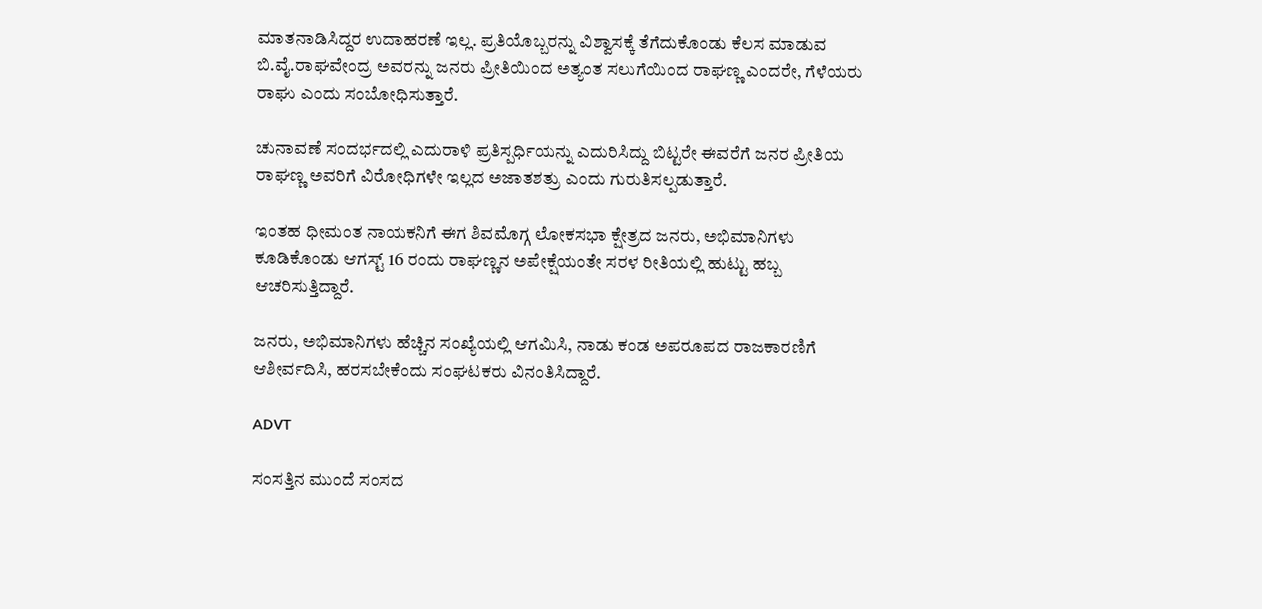ಮಾತನಾಡಿಸಿದ್ದರ ಉದಾಹರಣೆ ಇಲ್ಲ. ಪ್ರತಿಯೊಬ್ಬರನ್ನು ವಿಶ್ವಾಸಕ್ಕೆ ತೆಗೆದುಕೊಂಡು ಕೆಲಸ ಮಾಡುವ ಬಿ.ವೈ.ರಾಘವೇಂದ್ರ ಅವರನ್ನು ಜನರು ಪ್ರೀತಿಯಿಂದ ಅತ್ಯಂತ ಸಲುಗೆಯಿಂದ ರಾಘಣ್ಣ ಎಂದರೇ, ಗೆಳೆಯರು ರಾಘು ಎಂದು ಸಂಬೋಧಿಸುತ್ತಾರೆ.

ಚುನಾವಣೆ ಸಂದರ್ಭದಲ್ಲಿ ಎದುರಾಳಿ ಪ್ರತಿಸ್ಪರ್ಧಿಯನ್ನು ಎದುರಿಸಿದ್ದು ಬಿಟ್ಟರೇ ಈವರೆಗೆ ಜನರ ಪ್ರೀತಿಯ ರಾಘಣ್ಣ ಅವರಿಗೆ ವಿರೋಧಿಗಳೇ ಇಲ್ಲದ ಅಜಾತಶತ್ರು ಎಂದು ಗುರುತಿಸಲ್ಪಡುತ್ತಾರೆ.

ಇಂತಹ ಧೀಮಂತ ನಾಯಕನಿಗೆ ಈಗ ಶಿವಮೊಗ್ಗ ಲೋಕಸಭಾ ಕ್ಷೇತ್ರದ ಜನರು, ಅಭಿಮಾನಿಗಳು ಕೂಡಿಕೊಂಡು ಆಗಸ್ಟ್‌ 16 ರಂದು ರಾಘಣ್ಣನ ಅಪೇಕ್ಷೆಯಂತೇ ಸರಳ ರೀತಿಯಲ್ಲಿ ಹುಟ್ಟು ಹಬ್ಬ ಆಚರಿಸುತ್ತಿದ್ದಾರೆ.

ಜನರು, ಅಭಿಮಾನಿಗಳು ಹೆಚ್ಚಿನ ಸಂಖ್ಯೆಯಲ್ಲಿ ಆಗಮಿಸಿ, ನಾಡು ಕಂಡ ಅಪರೂಪದ ರಾಜಕಾರಣಿಗೆ ಆಶೀರ್ವದಿಸಿ, ಹರಸಬೇಕೆಂದು ಸಂಘಟಕರು ವಿನಂತಿಸಿದ್ದಾರೆ.

ADVT

ಸಂಸತ್ತಿನ ಮುಂದೆ ಸಂಸದ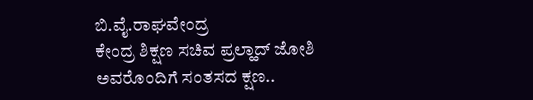ಬಿ.ವೈ.ರಾಘವೇಂದ್ರ
ಕೇಂದ್ರ ಶಿಕ್ಷಣ ಸಚಿವ ಪ್ರಲ್ಹಾದ್‌ ಜೋಶಿ ಅವರೊಂದಿಗೆ ಸಂತಸದ ಕ್ಷಣ..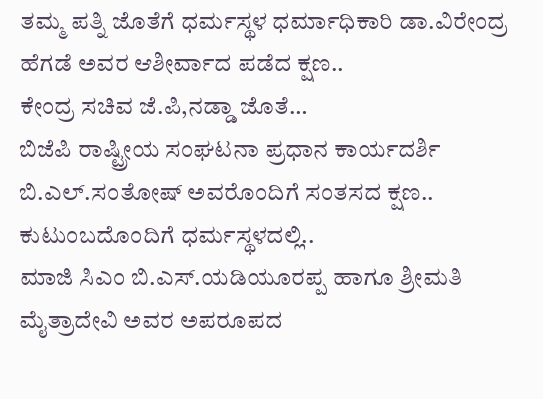ತಮ್ಮ ಪತ್ನಿ ಜೊತೆಗೆ ಧರ್ಮಸ್ಥಳ ಧರ್ಮಾಧಿಕಾರಿ ಡಾ.ವಿರೇಂದ್ರ ಹೆಗಡೆ ಅವರ ಆಶೀರ್ವಾದ ಪಡೆದ ಕ್ಷಣ..
ಕೇಂದ್ರ ಸಚಿವ ಜೆ.ಪಿ,ನಡ್ಡಾ ಜೊತೆ…
ಬಿಜೆಪಿ ರಾಷ್ಟ್ರೀಯ ಸಂಘಟನಾ ಪ್ರಧಾನ ಕಾರ್ಯದರ್ಶಿ ಬಿ.ಎಲ್‌.ಸಂತೋಷ್‌ ಅವರೊಂದಿಗೆ ಸಂತಸದ ಕ್ಷಣ..
ಕುಟುಂಬದೊಂದಿಗೆ ಧರ್ಮಸ್ಥಳದಲ್ಲಿ..
ಮಾಜಿ ಸಿಎಂ ಬಿ.ಎಸ್‌.ಯಡಿಯೂರಪ್ಪ ಹಾಗೂ ಶ್ರೀಮತಿ ಮೈತ್ರಾದೇವಿ ಅವರ ಅಪರೂಪದ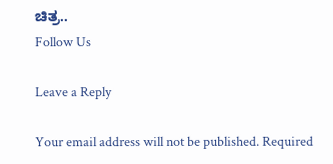ಚಿತ್ರ..
Follow Us

Leave a Reply

Your email address will not be published. Required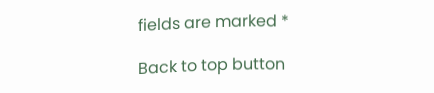fields are marked *

Back to top button